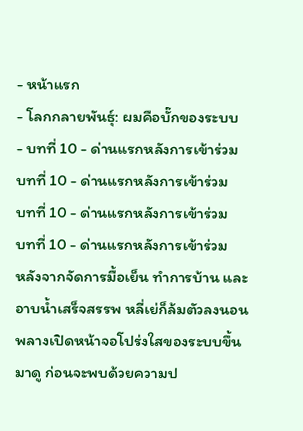- หน้าแรก
- โลกกลายพันธุ์: ผมคือบั๊กของระบบ
- บทที่ 10 - ด่านแรกหลังการเข้าร่วม
บทที่ 10 - ด่านแรกหลังการเข้าร่วม
บทที่ 10 - ด่านแรกหลังการเข้าร่วม
บทที่ 10 - ด่านแรกหลังการเข้าร่วม
หลังจากจัดการมื้อเย็น ทำการบ้าน และอาบน้ำเสร็จสรรพ หลี่เย่ก็ล้มตัวลงนอนพลางเปิดหน้าจอโปร่งใสของระบบขึ้นมาดู ก่อนจะพบด้วยความป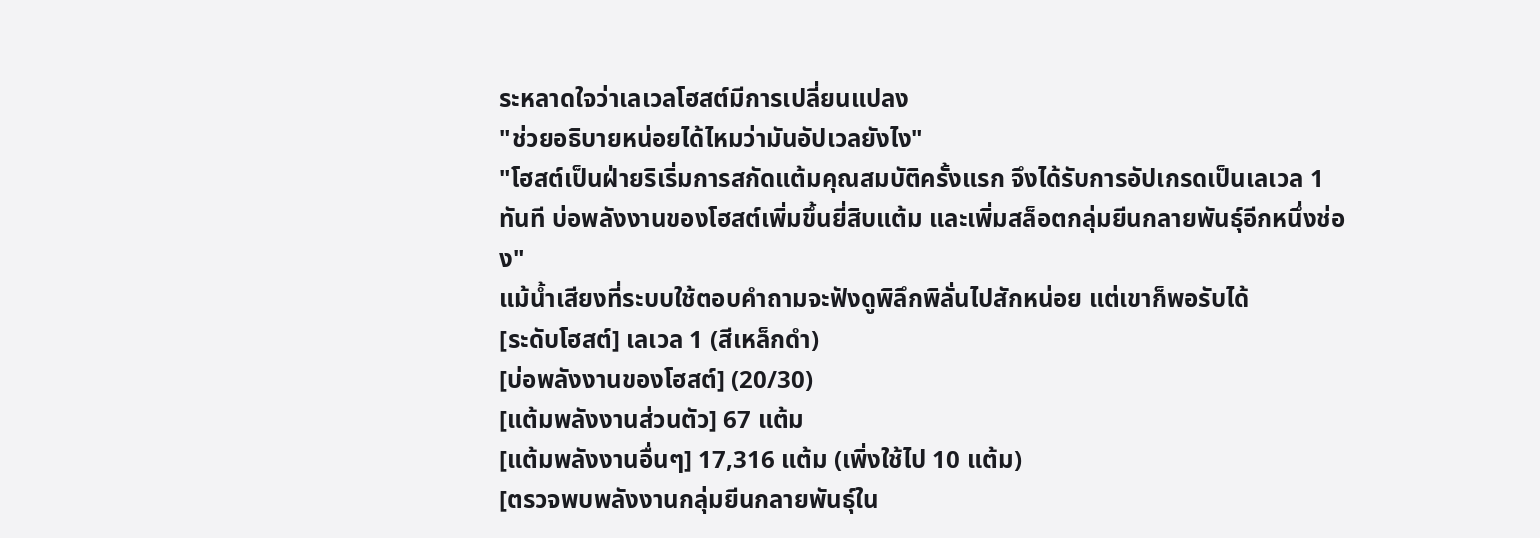ระหลาดใจว่าเลเวลโฮสต์มีการเปลี่ยนแปลง
"ช่วยอธิบายหน่อยได้ไหมว่ามันอัปเวลยังไง"
"โฮสต์เป็นฝ่ายริเริ่มการสกัดแต้มคุณสมบัติครั้งแรก จึงได้รับการอัปเกรดเป็นเลเวล 1 ทันที บ่อพลังงานของโฮสต์เพิ่มขึ้นยี่สิบแต้ม และเพิ่มสล็อตกลุ่มยีนกลายพันธุ์อีกหนึ่งช่อง"
แม้น้ำเสียงที่ระบบใช้ตอบคำถามจะฟังดูพิลึกพิลั่นไปสักหน่อย แต่เขาก็พอรับได้
[ระดับโฮสต์] เลเวล 1 (สีเหล็กดำ)
[บ่อพลังงานของโฮสต์] (20/30)
[แต้มพลังงานส่วนตัว] 67 แต้ม
[แต้มพลังงานอื่นๆ] 17,316 แต้ม (เพิ่งใช้ไป 10 แต้ม)
[ตรวจพบพลังงานกลุ่มยีนกลายพันธุ์ใน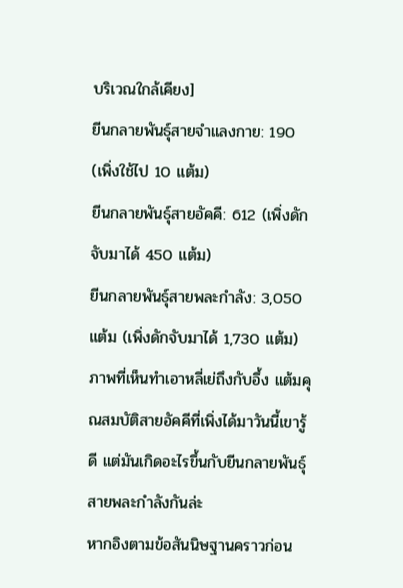บริเวณใกล้เคียง]
ยีนกลายพันธุ์สายจำแลงกาย: 190 (เพิ่งใช้ไป 10 แต้ม)
ยีนกลายพันธุ์สายอัคคี: 612 (เพิ่งดักจับมาได้ 450 แต้ม)
ยีนกลายพันธุ์สายพละกำลัง: 3,050 แต้ม (เพิ่งดักจับมาได้ 1,730 แต้ม)
ภาพที่เห็นทำเอาหลี่เย่ถึงกับอึ้ง แต้มคุณสมบัติสายอัคคีที่เพิ่งได้มาวันนี้เขารู้ดี แต่มันเกิดอะไรขึ้นกับยีนกลายพันธุ์สายพละกำลังกันล่ะ
หากอิงตามข้อสันนิษฐานคราวก่อน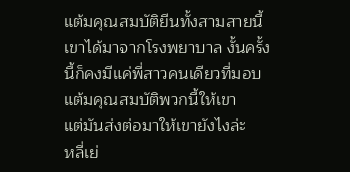แต้มคุณสมบัติยีนทั้งสามสายนี้เขาได้มาจากโรงพยาบาล งั้นครั้งนี้ก็คงมีแค่พี่สาวคนเดียวที่มอบแต้มคุณสมบัติพวกนี้ให้เขา
แต่มันส่งต่อมาให้เขายังไงล่ะ
หลี่เย่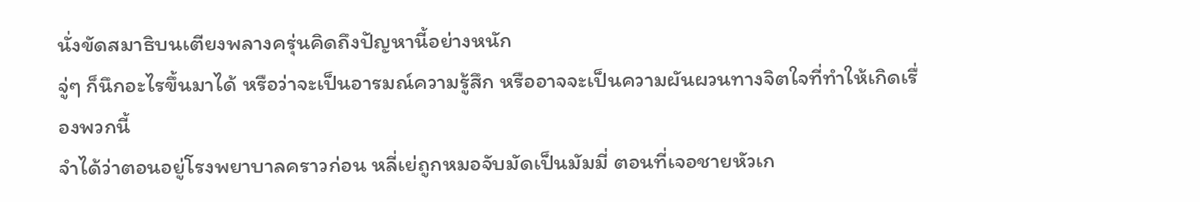นั่งขัดสมาธิบนเตียงพลางครุ่นคิดถึงปัญหานี้อย่างหนัก
จู่ๆ ก็นึกอะไรขึ้นมาได้ หรือว่าจะเป็นอารมณ์ความรู้สึก หรืออาจจะเป็นความผันผวนทางจิตใจที่ทำให้เกิดเรื่องพวกนี้
จำได้ว่าตอนอยู่โรงพยาบาลคราวก่อน หลี่เย่ถูกหมอจับมัดเป็นมัมมี่ ตอนที่เจอชายหัวเก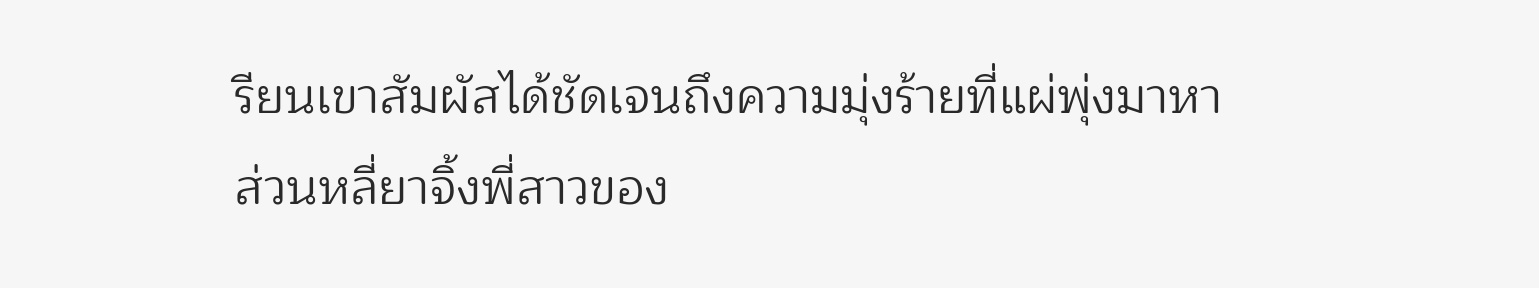รียนเขาสัมผัสได้ชัดเจนถึงความมุ่งร้ายที่แผ่พุ่งมาหา
ส่วนหลี่ยาจิ้งพี่สาวของ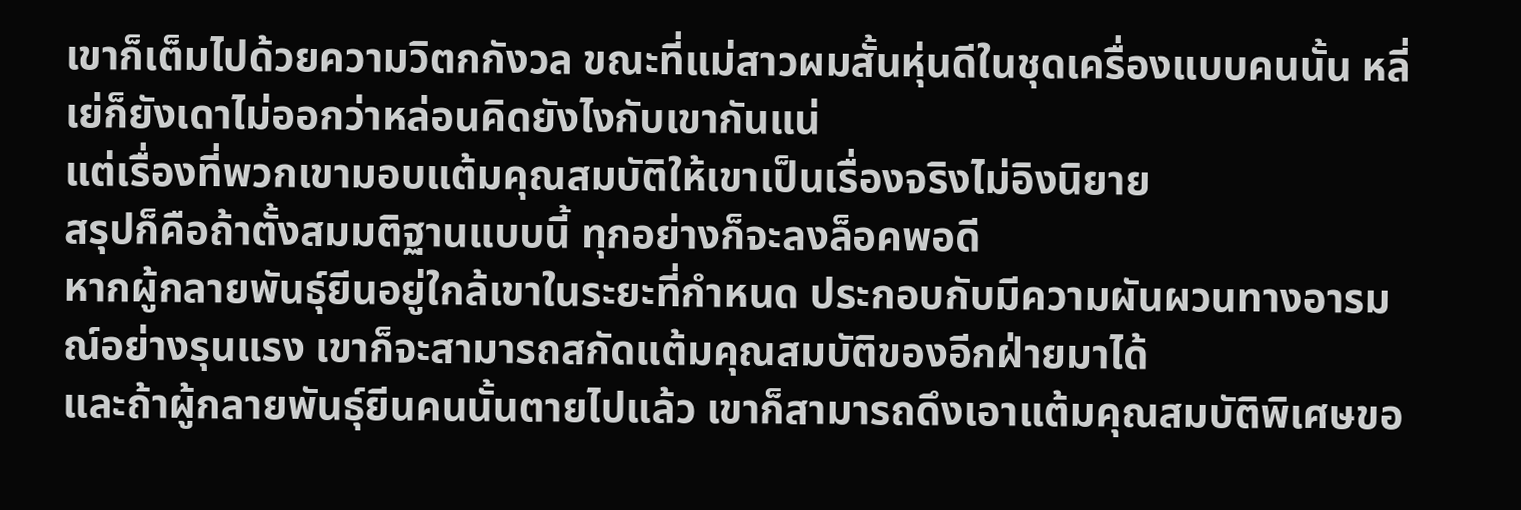เขาก็เต็มไปด้วยความวิตกกังวล ขณะที่แม่สาวผมสั้นหุ่นดีในชุดเครื่องแบบคนนั้น หลี่เย่ก็ยังเดาไม่ออกว่าหล่อนคิดยังไงกับเขากันแน่
แต่เรื่องที่พวกเขามอบแต้มคุณสมบัติให้เขาเป็นเรื่องจริงไม่อิงนิยาย
สรุปก็คือถ้าตั้งสมมติฐานแบบนี้ ทุกอย่างก็จะลงล็อคพอดี
หากผู้กลายพันธุ์ยีนอยู่ใกล้เขาในระยะที่กำหนด ประกอบกับมีความผันผวนทางอารมณ์อย่างรุนแรง เขาก็จะสามารถสกัดแต้มคุณสมบัติของอีกฝ่ายมาได้
และถ้าผู้กลายพันธุ์ยีนคนนั้นตายไปแล้ว เขาก็สามารถดึงเอาแต้มคุณสมบัติพิเศษขอ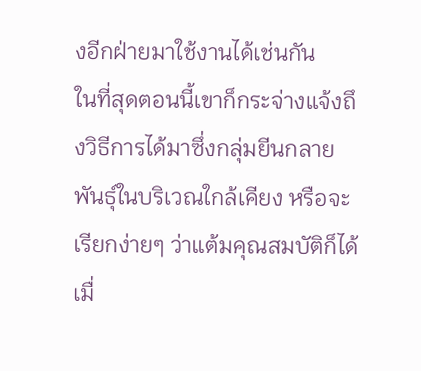งอีกฝ่ายมาใช้งานได้เช่นกัน
ในที่สุดตอนนี้เขาก็กระจ่างแจ้งถึงวิธีการได้มาซึ่งกลุ่มยีนกลายพันธุ์ในบริเวณใกล้เคียง หรือจะเรียกง่ายๆ ว่าแต้มคุณสมบัติก็ได้
เมื่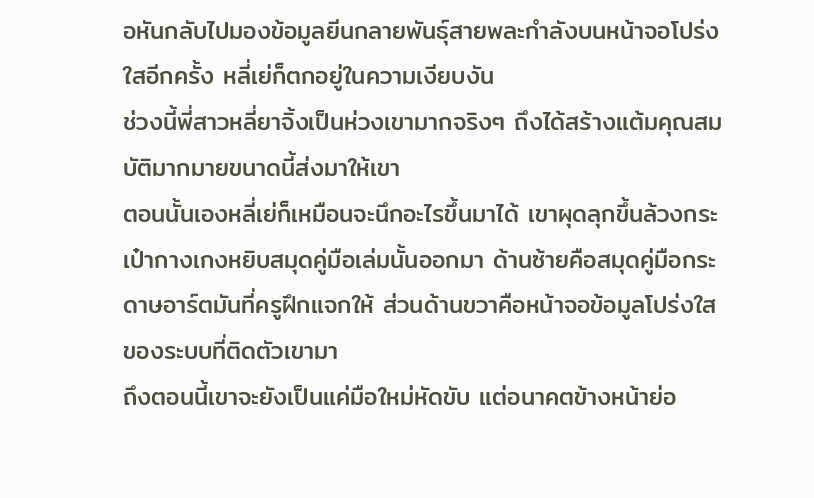อหันกลับไปมองข้อมูลยีนกลายพันธุ์สายพละกำลังบนหน้าจอโปร่งใสอีกครั้ง หลี่เย่ก็ตกอยู่ในความเงียบงัน
ช่วงนี้พี่สาวหลี่ยาจิ้งเป็นห่วงเขามากจริงๆ ถึงได้สร้างแต้มคุณสมบัติมากมายขนาดนี้ส่งมาให้เขา
ตอนนั้นเองหลี่เย่ก็เหมือนจะนึกอะไรขึ้นมาได้ เขาผุดลุกขึ้นล้วงกระเป๋ากางเกงหยิบสมุดคู่มือเล่มนั้นออกมา ด้านซ้ายคือสมุดคู่มือกระดาษอาร์ตมันที่ครูฝึกแจกให้ ส่วนด้านขวาคือหน้าจอข้อมูลโปร่งใสของระบบที่ติดตัวเขามา
ถึงตอนนี้เขาจะยังเป็นแค่มือใหม่หัดขับ แต่อนาคตข้างหน้าย่อ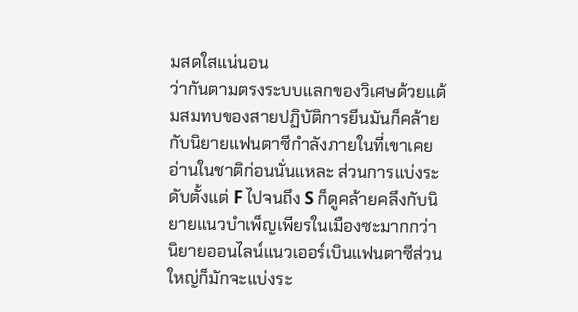มสดใสแน่นอน
ว่ากันตามตรงระบบแลกของวิเศษด้วยแต้มสมทบของสายปฏิบัติการยีนมันก็คล้ายกับนิยายแฟนตาซีกำลังภายในที่เขาเคยอ่านในชาติก่อนนั่นแหละ ส่วนการแบ่งระดับตั้งแต่ F ไปจนถึง S ก็ดูคล้ายคลึงกับนิยายแนวบำเพ็ญเพียรในเมืองซะมากกว่า
นิยายออนไลน์แนวเออร์เบินแฟนตาซีส่วนใหญ่ก็มักจะแบ่งระ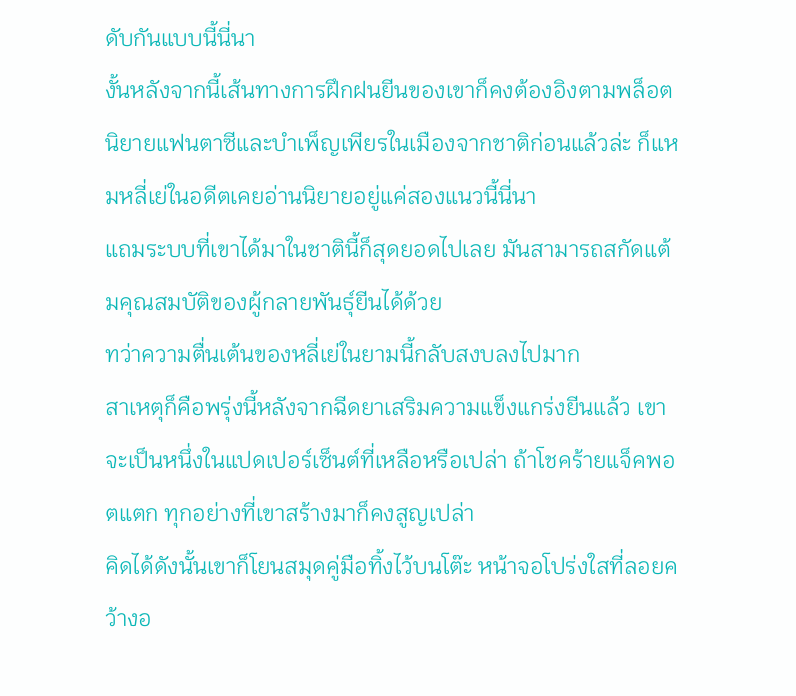ดับกันแบบนี้นี่นา
งั้นหลังจากนี้เส้นทางการฝึกฝนยีนของเขาก็คงต้องอิงตามพล็อตนิยายแฟนตาซีและบำเพ็ญเพียรในเมืองจากชาติก่อนแล้วล่ะ ก็แหมหลี่เย่ในอดีตเคยอ่านนิยายอยู่แค่สองแนวนี้นี่นา
แถมระบบที่เขาได้มาในชาตินี้ก็สุดยอดไปเลย มันสามารถสกัดแต้มคุณสมบัติของผู้กลายพันธุ์ยีนได้ด้วย
ทว่าความตื่นเต้นของหลี่เย่ในยามนี้กลับสงบลงไปมาก
สาเหตุก็คือพรุ่งนี้หลังจากฉีดยาเสริมความแข็งแกร่งยีนแล้ว เขาจะเป็นหนึ่งในแปดเปอร์เซ็นต์ที่เหลือหรือเปล่า ถ้าโชคร้ายแจ็คพอตแตก ทุกอย่างที่เขาสร้างมาก็คงสูญเปล่า
คิดได้ดังนั้นเขาก็โยนสมุดคู่มือทิ้งไว้บนโต๊ะ หน้าจอโปร่งใสที่ลอยคว้างอ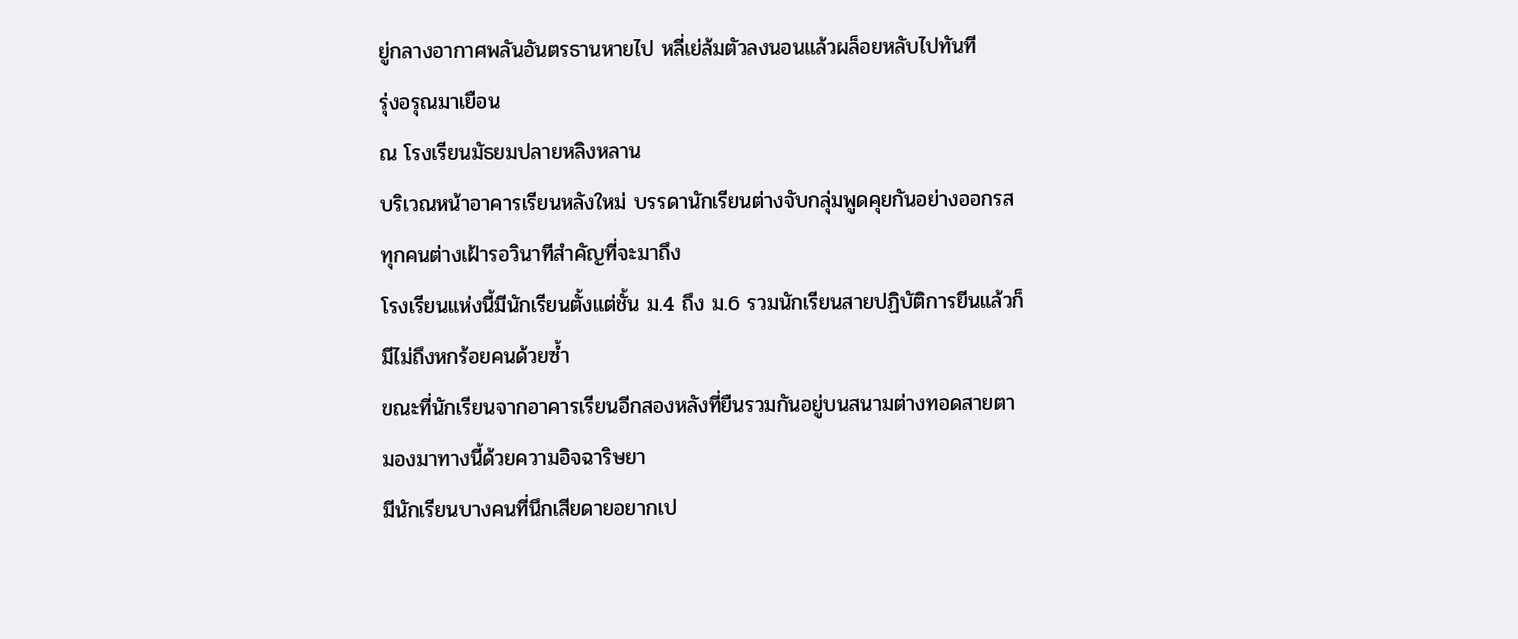ยู่กลางอากาศพลันอันตรธานหายไป หลี่เย่ล้มตัวลงนอนแล้วผล็อยหลับไปทันที
รุ่งอรุณมาเยือน
ณ โรงเรียนมัธยมปลายหลิงหลาน
บริเวณหน้าอาคารเรียนหลังใหม่ บรรดานักเรียนต่างจับกลุ่มพูดคุยกันอย่างออกรส ทุกคนต่างเฝ้ารอวินาทีสำคัญที่จะมาถึง
โรงเรียนแห่งนี้มีนักเรียนตั้งแต่ชั้น ม.4 ถึง ม.6 รวมนักเรียนสายปฏิบัติการยีนแล้วก็มีไม่ถึงหกร้อยคนด้วยซ้ำ
ขณะที่นักเรียนจากอาคารเรียนอีกสองหลังที่ยืนรวมกันอยู่บนสนามต่างทอดสายตามองมาทางนี้ด้วยความอิจฉาริษยา
มีนักเรียนบางคนที่นึกเสียดายอยากเป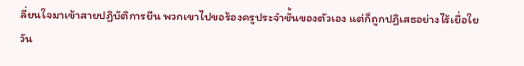ลี่ยนใจมาเข้าสายปฏิบัติการยีน พวกเขาไปขอร้องครูประจำชั้นของตัวเอง แต่ก็ถูกปฏิเสธอย่างไร้เยื่อใย
วัน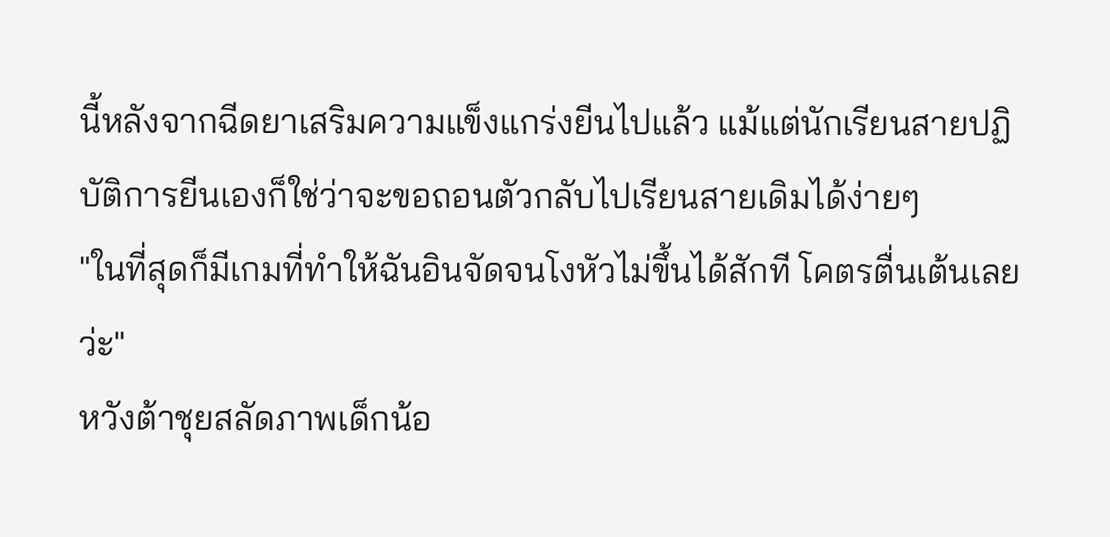นี้หลังจากฉีดยาเสริมความแข็งแกร่งยีนไปแล้ว แม้แต่นักเรียนสายปฏิบัติการยีนเองก็ใช่ว่าจะขอถอนตัวกลับไปเรียนสายเดิมได้ง่ายๆ
"ในที่สุดก็มีเกมที่ทำให้ฉันอินจัดจนโงหัวไม่ขึ้นได้สักที โคตรตื่นเต้นเลยว่ะ"
หวังต้าชุยสลัดภาพเด็กน้อ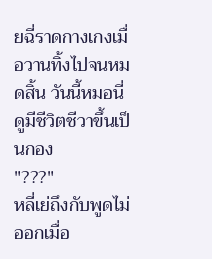ยฉี่ราดกางเกงเมื่อวานทิ้งไปจนหมดสิ้น วันนี้หมอนี่ดูมีชีวิตชีวาขึ้นเป็นกอง
"???"
หลี่เย่ถึงกับพูดไม่ออกเมื่อ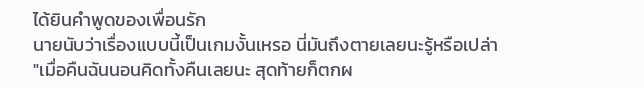ได้ยินคำพูดของเพื่อนรัก
นายนับว่าเรื่องแบบนี้เป็นเกมงั้นเหรอ นี่มันถึงตายเลยนะรู้หรือเปล่า
"เมื่อคืนฉันนอนคิดทั้งคืนเลยนะ สุดท้ายก็ตกผ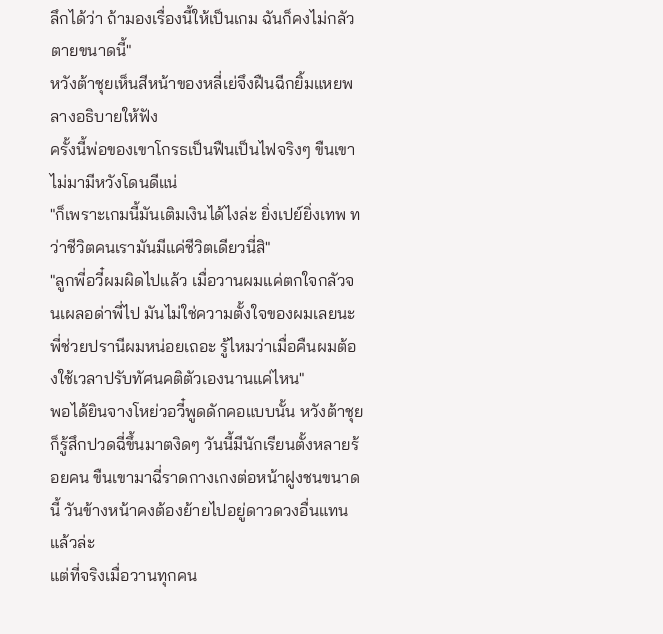ลึกได้ว่า ถ้ามองเรื่องนี้ให้เป็นเกม ฉันก็คงไม่กลัวตายขนาดนี้"
หวังต้าชุยเห็นสีหน้าของหลี่เย่จึงฝืนฉีกยิ้มแหยพลางอธิบายให้ฟัง
ครั้งนี้พ่อของเขาโกรธเป็นฟืนเป็นไฟจริงๆ ขืนเขาไม่มามีหวังโดนดีแน่
"ก็เพราะเกมนี้มันเติมเงินได้ไงล่ะ ยิ่งเปย์ยิ่งเทพ ทว่าชีวิตคนเรามันมีแค่ชีวิตเดียวนี่สิ"
"ลูกพี่อวี๋ผมผิดไปแล้ว เมื่อวานผมแค่ตกใจกลัวจนเผลอด่าพี่ไป มันไม่ใช่ความตั้งใจของผมเลยนะ พี่ช่วยปรานีผมหน่อยเถอะ รู้ไหมว่าเมื่อคืนผมต้องใช้เวลาปรับทัศนคติตัวเองนานแค่ไหน"
พอได้ยินจางโหย่วอวี๋พูดดักคอแบบนั้น หวังต้าชุยก็รู้สึกปวดฉี่ขึ้นมาตงิดๆ วันนี้มีนักเรียนตั้งหลายร้อยคน ขืนเขามาฉี่ราดกางเกงต่อหน้าฝูงชนขนาดนี้ วันข้างหน้าคงต้องย้ายไปอยู่ดาวดวงอื่นแทนแล้วล่ะ
แต่ที่จริงเมื่อวานทุกคน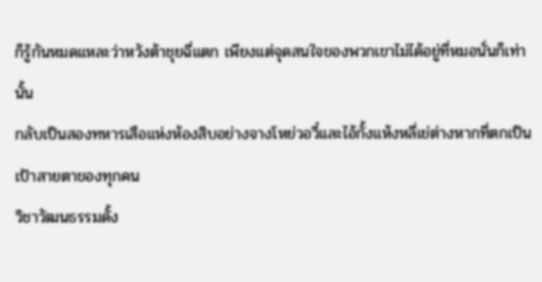ก็รู้กันหมดแหละว่าหวังต้าชุยฉี่แตก เพียงแต่จุดสนใจของพวกเขาไม่ได้อยู่ที่หมอนั่นก็เท่านั้น
กลับเป็นสองทหารเสือแห่งห้องสิบอย่างจางโหย่วอวี๋และไอ้กั้งแห้งหลี่เย่ต่างหากที่ตกเป็นเป้าสายตาของทุกคน
วิชาวัฒนธรรมดั้ง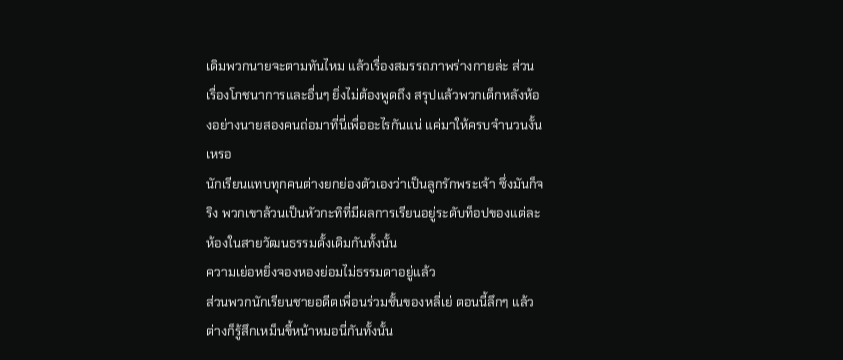เดิมพวกนายจะตามทันไหม แล้วเรื่องสมรรถภาพร่างกายล่ะ ส่วนเรื่องโภชนาการและอื่นๆ ยิ่งไม่ต้องพูดถึง สรุปแล้วพวกเด็กหลังห้องอย่างนายสองคนถ่อมาที่นี่เพื่ออะไรกันแน่ แค่มาให้ครบจำนวนงั้นเหรอ
นักเรียนแทบทุกคนต่างยกย่องตัวเองว่าเป็นลูกรักพระเจ้า ซึ่งมันก็จริง พวกเขาล้วนเป็นหัวกะทิที่มีผลการเรียนอยู่ระดับท็อปของแต่ละห้องในสายวัฒนธรรมดั้งเดิมกันทั้งนั้น
ความเย่อหยิ่งจองหองย่อมไม่ธรรมดาอยู่แล้ว
ส่วนพวกนักเรียนชายอดีตเพื่อนร่วมชั้นของหลี่เย่ ตอนนี้ลึกๆ แล้วต่างก็รู้สึกเหม็นขี้หน้าหมอนี่กันทั้งนั้น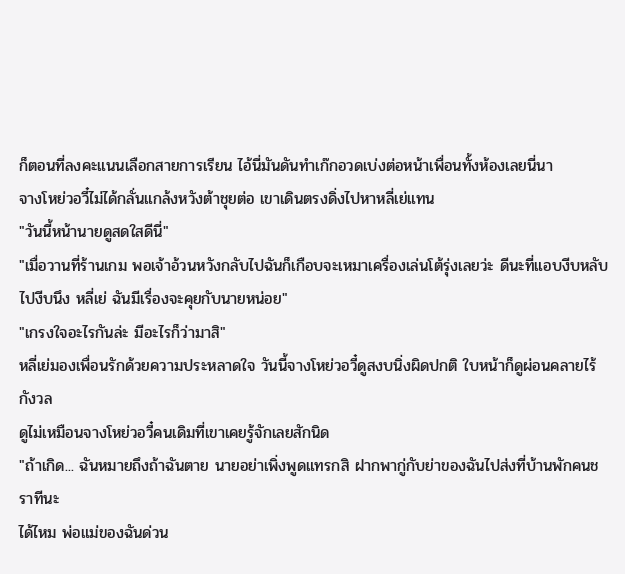ก็ตอนที่ลงคะแนนเลือกสายการเรียน ไอ้นี่มันดันทำเก๊กอวดเบ่งต่อหน้าเพื่อนทั้งห้องเลยนี่นา
จางโหย่วอวี๋ไม่ได้กลั่นแกล้งหวังต้าชุยต่อ เขาเดินตรงดิ่งไปหาหลี่เย่แทน
"วันนี้หน้านายดูสดใสดีนี่"
"เมื่อวานที่ร้านเกม พอเจ้าอ้วนหวังกลับไปฉันก็เกือบจะเหมาเครื่องเล่นโต้รุ่งเลยว่ะ ดีนะที่แอบงีบหลับไปงีบนึง หลี่เย่ ฉันมีเรื่องจะคุยกับนายหน่อย"
"เกรงใจอะไรกันล่ะ มีอะไรก็ว่ามาสิ"
หลี่เย่มองเพื่อนรักด้วยความประหลาดใจ วันนี้จางโหย่วอวี๋ดูสงบนิ่งผิดปกติ ใบหน้าก็ดูผ่อนคลายไร้กังวล
ดูไม่เหมือนจางโหย่วอวี๋คนเดิมที่เขาเคยรู้จักเลยสักนิด
"ถ้าเกิด... ฉันหมายถึงถ้าฉันตาย นายอย่าเพิ่งพูดแทรกสิ ฝากพากู่กับย่าของฉันไปส่งที่บ้านพักคนชราทีนะ
ได้ไหม พ่อแม่ของฉันด่วน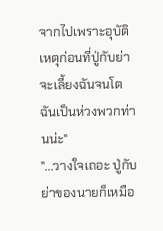จากไปเพราะอุบัติเหตุก่อนที่ปู่กับย่าจะเลี้ยงฉันจนโต ฉันเป็นห่วงพวกท่านน่ะ"
"...วางใจเถอะ ปู่กับย่าของนายก็เหมือ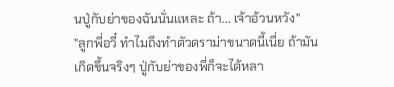นปู่กับย่าของฉันนั่นแหละ ถ้า... เจ้าอ้วนหวัง"
"ลูกพี่อวี๋ ทำไมถึงทำตัวดราม่าขนาดนี้เนี่ย ถ้ามันเกิดขึ้นจริงๆ ปู่กับย่าของพี่ก็จะได้หลา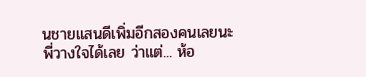นชายแสนดีเพิ่มอีกสองคนเลยนะ
พี่วางใจได้เลย ว่าแต่... ห้อ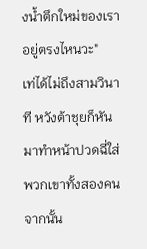งน้ำตึกใหม่ของเราอยู่ตรงไหนวะ"
เท่ได้ไม่ถึงสามวินาที หวังต้าชุยก็หันมาทำหน้าปวดฉี่ใส่พวกเขาทั้งสองคน จากนั้น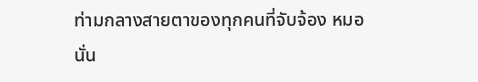ท่ามกลางสายตาของทุกคนที่จับจ้อง หมอนั่น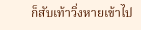ก็สับเท้าวิ่งหายเข้าไป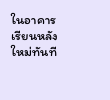ในอาคารเรียนหลังใหม่ทันที